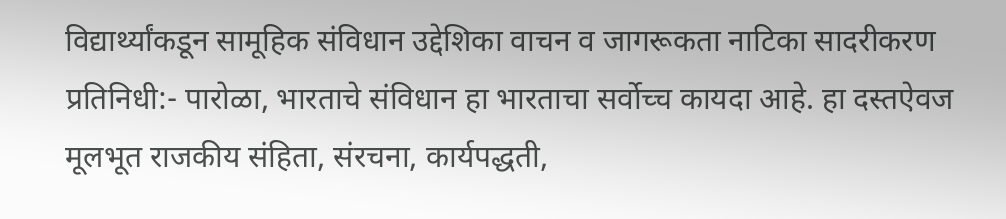विद्यार्थ्यांकडून सामूहिक संविधान उद्देशिका वाचन व जागरूकता नाटिका सादरीकरण
प्रतिनिधी:- पारोळा, भारताचे संविधान हा भारताचा सर्वोच्च कायदा आहे. हा दस्तऐवज मूलभूत राजकीय संहिता, संरचना, कार्यपद्धती,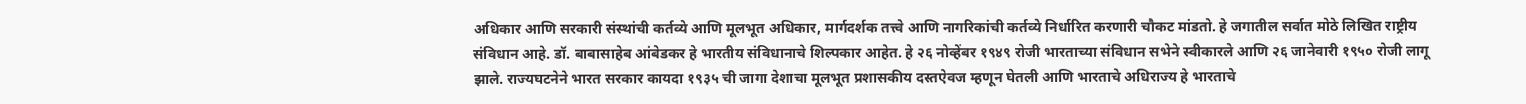अधिकार आणि सरकारी संस्थांची कर्तव्ये आणि मूलभूत अधिकार, मार्गदर्शक तत्त्वे आणि नागरिकांची कर्तव्ये निर्धारित करणारी चौकट मांडतो. हे जगातील सर्वात मोठे लिखित राष्ट्रीय संविधान आहे. डॉ. बाबासाहेब आंबेडकर हे भारतीय संविधानाचे शिल्पकार आहेत. हे २६ नोव्हेंबर १९४९ रोजी भारताच्या संविधान सभेने स्वीकारले आणि २६ जानेवारी १९५० रोजी लागू झाले. राज्यघटनेने भारत सरकार कायदा १९३५ ची जागा देशाचा मूलभूत प्रशासकीय दस्तऐवज म्हणून घेतली आणि भारताचे अधिराज्य हे भारताचे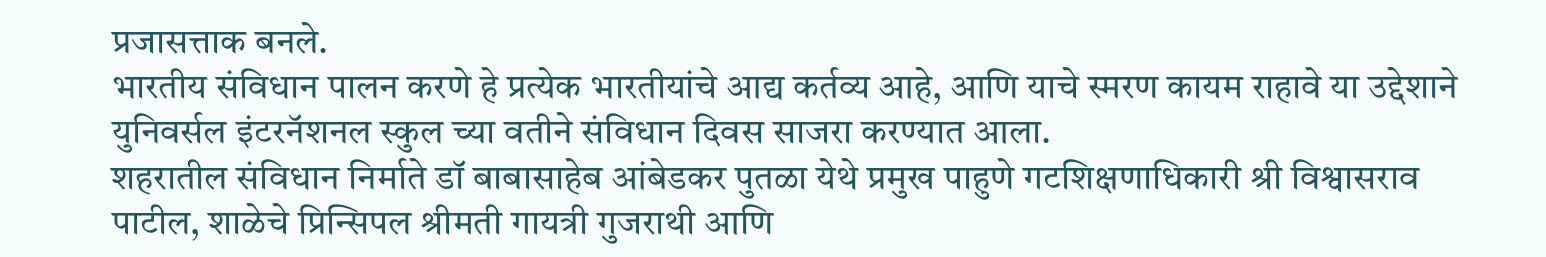प्रजासत्ताक बनले.
भारतीय संविधान पालन करणे हे प्रत्येक भारतीयांचे आद्य कर्तव्य आहे, आणि याचे स्मरण कायम राहावे या उद्देशाने युनिवर्सल इंटरनॅशनल स्कुल च्या वतीने संविधान दिवस साजरा करण्यात आला.
शहरातील संविधान निर्माते डॉ बाबासाहेब आंबेडकर पुतळा येथे प्रमुख पाहुणे गटशिक्षणाधिकारी श्री विश्वासराव पाटील, शाळेचे प्रिन्सिपल श्रीमती गायत्री गुजराथी आणि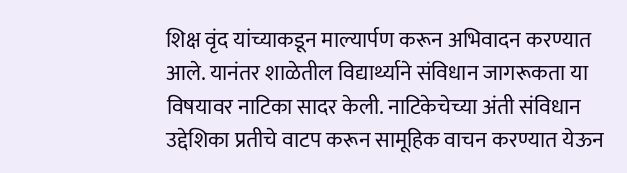शिक्ष वृंद यांच्याकडून माल्यार्पण करून अभिवादन करण्यात आले. यानंतर शाळेतील विद्यार्थ्याने संविधान जागरूकता या विषयावर नाटिका सादर केली. नाटिकेचेच्या अंती संविधान उद्देशिका प्रतीचे वाटप करून सामूहिक वाचन करण्यात येऊन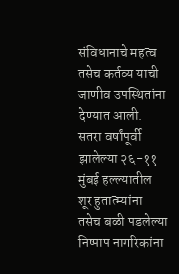संविधानाचे महत्व तसेच कर्तव्य याची जाणीव उपस्थितांना देण्यात आली.
सतरा वर्षांपूर्वी झालेल्या २६-११ मुंबई हल्ल्यातील शूर हुतात्म्यांना तसेच बळी पडलेल्या निष्पाप नागरिकांना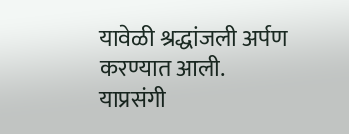यावेळी श्रद्धांजली अर्पण करण्यात आली. याप्रसंगी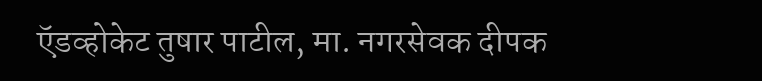ऍडव्होकेट तुषार पाटील, मा. नगरसेवक दीपक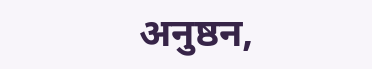अनुष्ठन,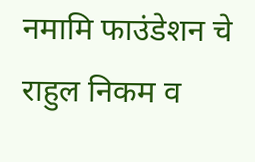नमामि फाउंडेशन चे राहुल निकम व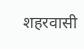शहरवासी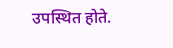उपस्थित होते.